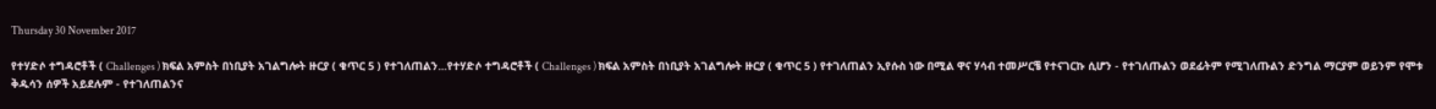Thursday 30 November 2017

የተሃድሶ ተግዳሮቶች ( Challenges ) ክፍል አምስት በነቢያት አገልግሎት ዙርያ ( ቁጥር 5 ) የተገለጠልን...የተሃድሶ ተግዳሮቶች ( Challenges ) ክፍል አምስት በነቢያት አገልግሎት ዙርያ ( ቁጥር 5 ) የተገለጠልን ኢየሱስ ነው በሚል ዋና ሃሳብ ተመሥርቼ የተናገርኩ ሲሆን - የተገለጡልን ወደፊትም የሚገለጡልን ድንግል ማርያም ወይንም የሞቱ ቅዱሳን ሰዎች አይደሉም - የተገለጠልንና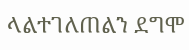ላልተገለጠልን ደግሞ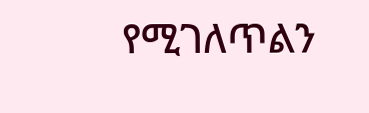የሚገለጥልን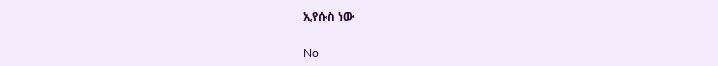ኢየሱስ ነው

No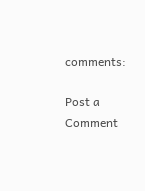comments:

Post a Comment